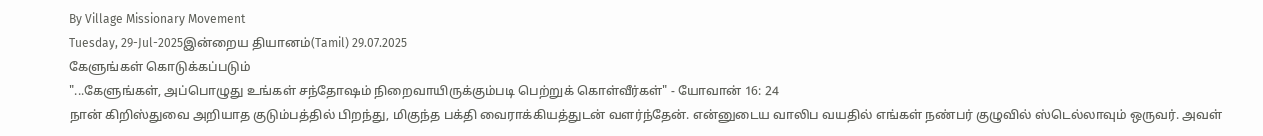By Village Missionary Movement
Tuesday, 29-Jul-2025இன்றைய தியானம்(Tamil) 29.07.2025
கேளுங்கள் கொடுக்கப்படும்
"...கேளுங்கள், அப்பொழுது உங்கள் சந்தோஷம் நிறைவாயிருக்கும்படி பெற்றுக் கொள்வீர்கள்" - யோவான் 16: 24
நான் கிறிஸ்துவை அறியாத குடும்பத்தில் பிறந்து, மிகுந்த பக்தி வைராக்கியத்துடன் வளர்ந்தேன். என்னுடைய வாலிப வயதில் எங்கள் நண்பர் குழுவில் ஸ்டெல்லாவும் ஒருவர். அவள்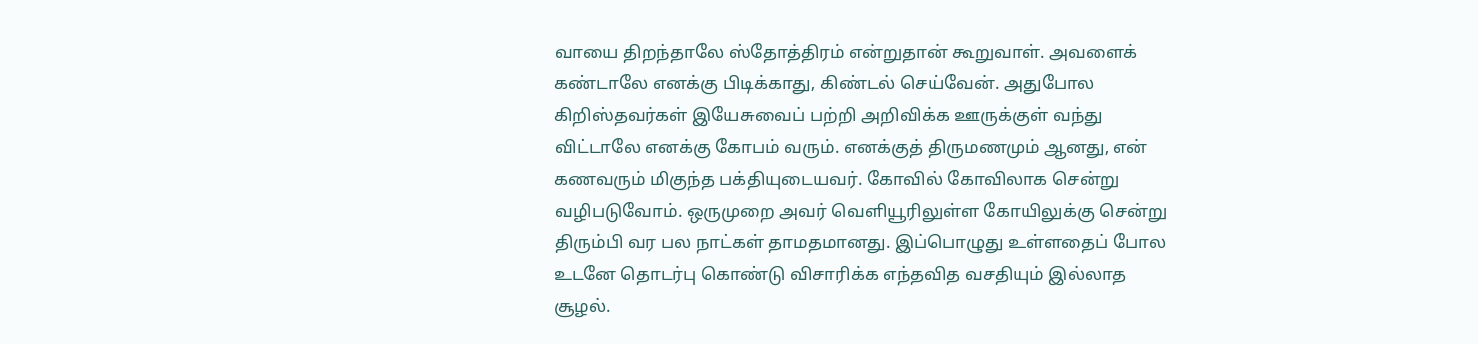வாயை திறந்தாலே ஸ்தோத்திரம் என்றுதான் கூறுவாள். அவளைக் கண்டாலே எனக்கு பிடிக்காது, கிண்டல் செய்வேன். அதுபோல கிறிஸ்தவர்கள் இயேசுவைப் பற்றி அறிவிக்க ஊருக்குள் வந்து விட்டாலே எனக்கு கோபம் வரும். எனக்குத் திருமணமும் ஆனது, என் கணவரும் மிகுந்த பக்தியுடையவர். கோவில் கோவிலாக சென்று வழிபடுவோம். ஒருமுறை அவர் வெளியூரிலுள்ள கோயிலுக்கு சென்று திரும்பி வர பல நாட்கள் தாமதமானது. இப்பொழுது உள்ளதைப் போல உடனே தொடர்பு கொண்டு விசாரிக்க எந்தவித வசதியும் இல்லாத சூழல்.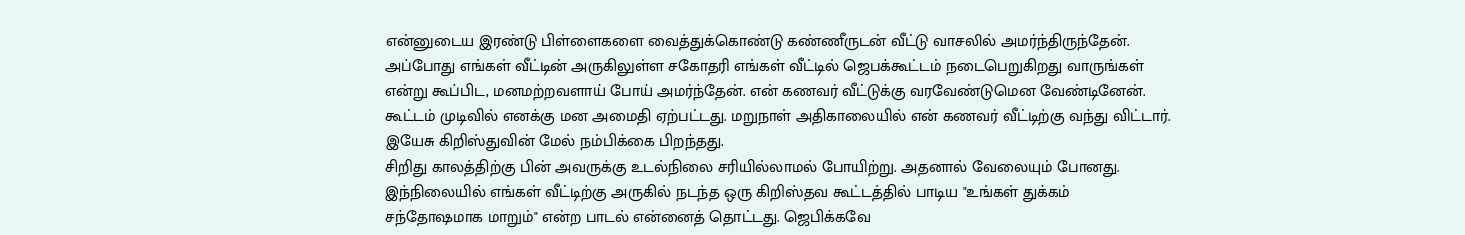என்னுடைய இரண்டு பிள்ளைகளை வைத்துக்கொண்டு கண்ணீருடன் வீட்டு வாசலில் அமர்ந்திருந்தேன். அப்போது எங்கள் வீட்டின் அருகிலுள்ள சகோதரி எங்கள் வீட்டில் ஜெபக்கூட்டம் நடைபெறுகிறது வாருங்கள் என்று கூப்பிட, மனமற்றவளாய் போய் அமர்ந்தேன். என் கணவர் வீட்டுக்கு வரவேண்டுமென வேண்டினேன். கூட்டம் முடிவில் எனக்கு மன அமைதி ஏற்பட்டது. மறுநாள் அதிகாலையில் என் கணவர் வீட்டிற்கு வந்து விட்டார். இயேசு கிறிஸ்துவின் மேல் நம்பிக்கை பிறந்தது.
சிறிது காலத்திற்கு பின் அவருக்கு உடல்நிலை சரியில்லாமல் போயிற்று. அதனால் வேலையும் போனது. இந்நிலையில் எங்கள் வீட்டிற்கு அருகில் நடந்த ஒரு கிறிஸ்தவ கூட்டத்தில் பாடிய "உங்கள் துக்கம் சந்தோஷமாக மாறும்" என்ற பாடல் என்னைத் தொட்டது. ஜெபிக்கவே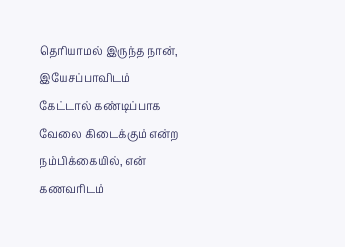தெரியாமல் இருந்த நான், இயேசப்பாவிடம் கேட்டால் கண்டிப்பாக வேலை கிடைக்கும் என்ற நம்பிக்கையில், என் கணவரிடம்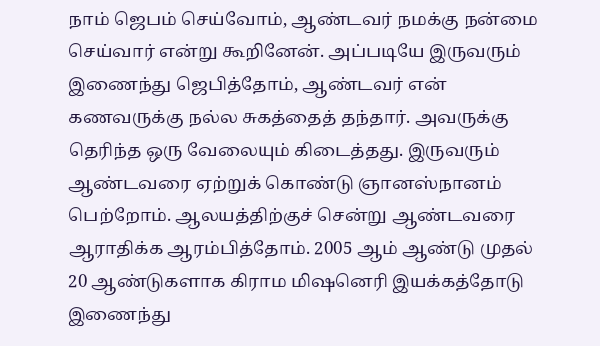நாம் ஜெபம் செய்வோம், ஆண்டவர் நமக்கு நன்மை செய்வார் என்று கூறினேன். அப்படியே இருவரும் இணைந்து ஜெபித்தோம், ஆண்டவர் என் கணவருக்கு நல்ல சுகத்தைத் தந்தார். அவருக்கு தெரிந்த ஒரு வேலையும் கிடைத்தது. இருவரும் ஆண்டவரை ஏற்றுக் கொண்டு ஞானஸ்நானம் பெற்றோம். ஆலயத்திற்குச் சென்று ஆண்டவரை ஆராதிக்க ஆரம்பித்தோம். 2005 ஆம் ஆண்டு முதல் 20 ஆண்டுகளாக கிராம மிஷனெரி இயக்கத்தோடு இணைந்து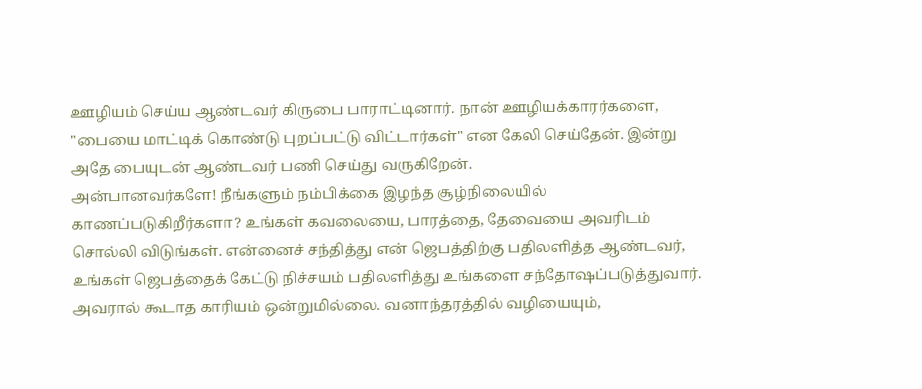ஊழியம் செய்ய ஆண்டவர் கிருபை பாராட்டினார். நான் ஊழியக்காரர்களை, "பையை மாட்டிக் கொண்டு புறப்பட்டு விட்டார்கள்" என கேலி செய்தேன். இன்று அதே பையுடன் ஆண்டவர் பணி செய்து வருகிறேன்.
அன்பானவர்களே! நீங்களும் நம்பிக்கை இழந்த சூழ்நிலையில் காணப்படுகிறீர்களா? உங்கள் கவலையை, பாரத்தை, தேவையை அவரிடம் சொல்லி விடுங்கள். என்னைச் சந்தித்து என் ஜெபத்திற்கு பதிலளித்த ஆண்டவர், உங்கள் ஜெபத்தைக் கேட்டு நிச்சயம் பதிலளித்து உங்களை சந்தோஷப்படுத்துவார். அவரால் கூடாத காரியம் ஒன்றுமில்லை. வனாந்தரத்தில் வழியையும்,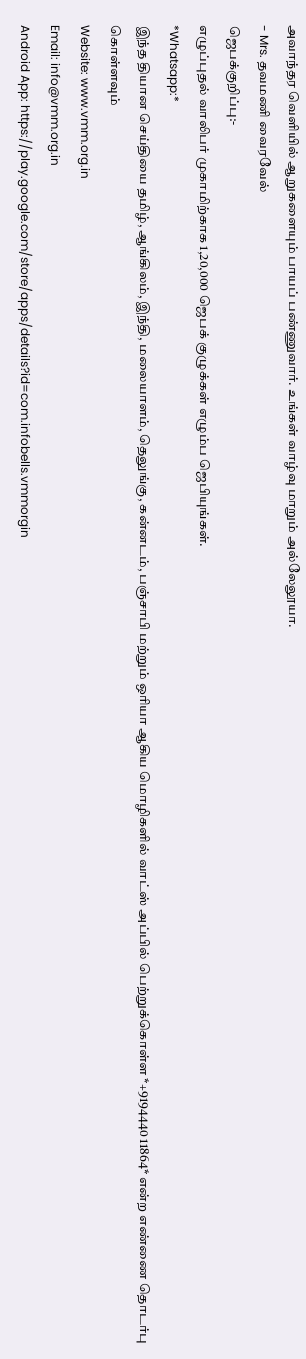அவாந்தர வெளியில் ஆறுகளையும் பாயப் பண்ணுவார். உங்கள் வாழ்வு மாறும் அல்லேலூயா.
- Mrs. தவமணி வைரவேல்
ஜெபக்குறிப்பு:-
எழுப்புதல் வாலிபர் முகாமிற்காக 1,20,000 ஜெபக் குழுக்கள் எழும்ப ஜெபியுங்கள்.
*Whatsapp:*
இந்த தியான செய்தியை தமிழ், ஆங்கிலம், இந்தி, மலையாளம், தெலுங்கு, கன்னடம், பஞ்சாபி மற்றும் ஒரியா ஆகிய மொழிகளில் வாட்ஸ் அப்பில் பெற்றுக்கொள்ள *+9194440 11864* என்ற எண்ணை தொடர்பு கொள்ளவும்
Website: www.vmm.org.in
Email: info@vmm.org.in
Android App: https://play.google.com/store/apps/details?id=com.infobells.vmmorgin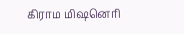கிராம மிஷனெரி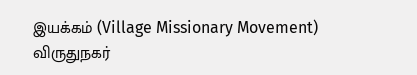இயக்கம் (Village Missionary Movement)
விருதுநகர்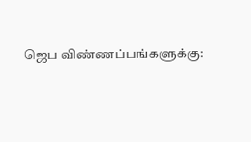ஜெப விண்ணப்பங்களுக்கு: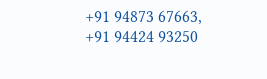+91 94873 67663, +91 94424 93250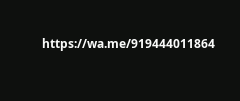https://wa.me/919444011864